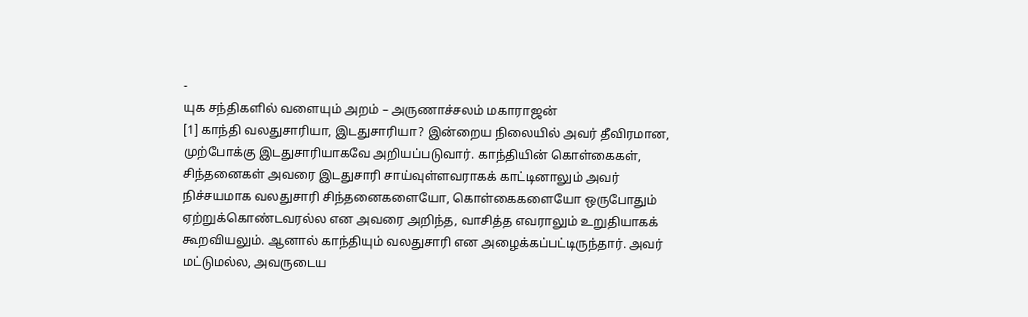-
யுக சந்திகளில் வளையும் அறம் – அருணாச்சலம் மகாராஜன்
[1] காந்தி வலதுசாரியா, இடதுசாரியா? இன்றைய நிலையில் அவர் தீவிரமான, முற்போக்கு இடதுசாரியாகவே அறியப்படுவார். காந்தியின் கொள்கைகள், சிந்தனைகள் அவரை இடதுசாரி சாய்வுள்ளவராகக் காட்டினாலும் அவர் நிச்சயமாக வலதுசாரி சிந்தனைகளையோ, கொள்கைகளையோ ஒருபோதும் ஏற்றுக்கொண்டவரல்ல என அவரை அறிந்த, வாசித்த எவராலும் உறுதியாகக் கூறவியலும். ஆனால் காந்தியும் வலதுசாரி என அழைக்கப்பட்டிருந்தார். அவர் மட்டுமல்ல, அவருடைய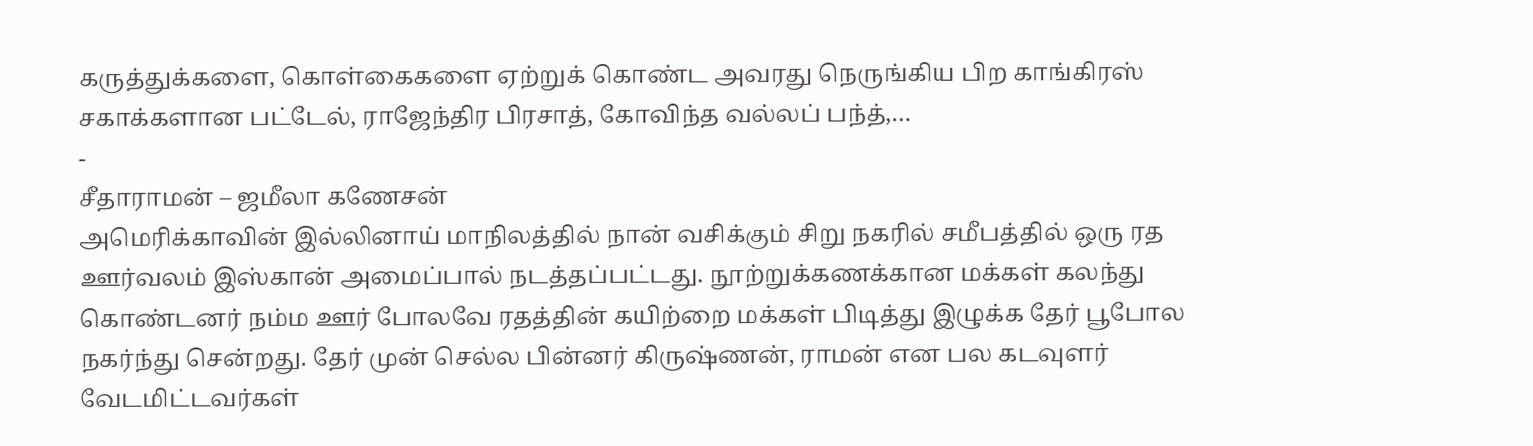கருத்துக்களை, கொள்கைகளை ஏற்றுக் கொண்ட அவரது நெருங்கிய பிற காங்கிரஸ் சகாக்களான பட்டேல், ராஜேந்திர பிரசாத், கோவிந்த வல்லப் பந்த்,…
-
சீதாராமன் – ஜமீலா கணேசன்
அமெரிக்காவின் இல்லினாய் மாநிலத்தில் நான் வசிக்கும் சிறு நகரில் சமீபத்தில் ஒரு ரத ஊர்வலம் இஸ்கான் அமைப்பால் நடத்தப்பட்டது. நூற்றுக்கணக்கான மக்கள் கலந்து கொண்டனர் நம்ம ஊர் போலவே ரதத்தின் கயிற்றை மக்கள் பிடித்து இழுக்க தேர் பூபோல நகர்ந்து சென்றது. தேர் முன் செல்ல பின்னர் கிருஷ்ணன், ராமன் என பல கடவுளர் வேடமிட்டவர்கள்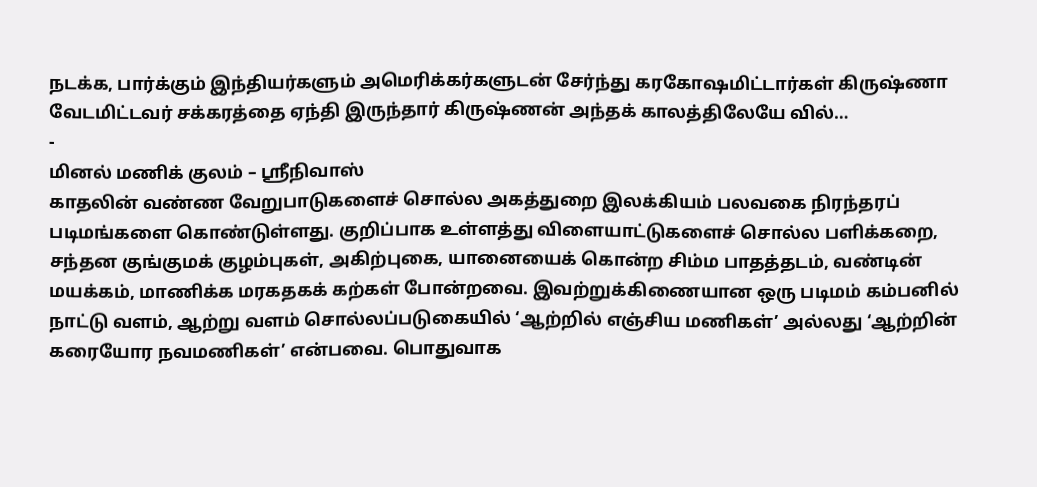நடக்க, பார்க்கும் இந்தியர்களும் அமெரிக்கர்களுடன் சேர்ந்து கரகோஷமிட்டார்கள் கிருஷ்ணா வேடமிட்டவர் சக்கரத்தை ஏந்தி இருந்தார் கிருஷ்ணன் அந்தக் காலத்திலேயே வில்…
-
மினல் மணிக் குலம் – ஸ்ரீநிவாஸ்
காதலின் வண்ண வேறுபாடுகளைச் சொல்ல அகத்துறை இலக்கியம் பலவகை நிரந்தரப் படிமங்களை கொண்டுள்ளது. குறிப்பாக உள்ளத்து விளையாட்டுகளைச் சொல்ல பளிக்கறை, சந்தன குங்குமக் குழம்புகள், அகிற்புகை, யானையைக் கொன்ற சிம்ம பாதத்தடம், வண்டின் மயக்கம், மாணிக்க மரகதகக் கற்கள் போன்றவை. இவற்றுக்கிணையான ஒரு படிமம் கம்பனில் நாட்டு வளம், ஆற்று வளம் சொல்லப்படுகையில் ‘ஆற்றில் எஞ்சிய மணிகள்’ அல்லது ‘ஆற்றின் கரையோர நவமணிகள்’ என்பவை. பொதுவாக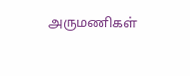அருமணிகள்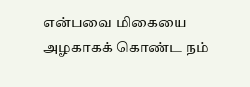என்பவை மிகையை அழகாகக் கொண்ட நம்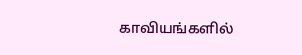காவியங்களில்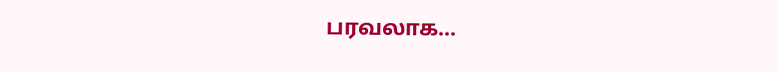பரவலாக…